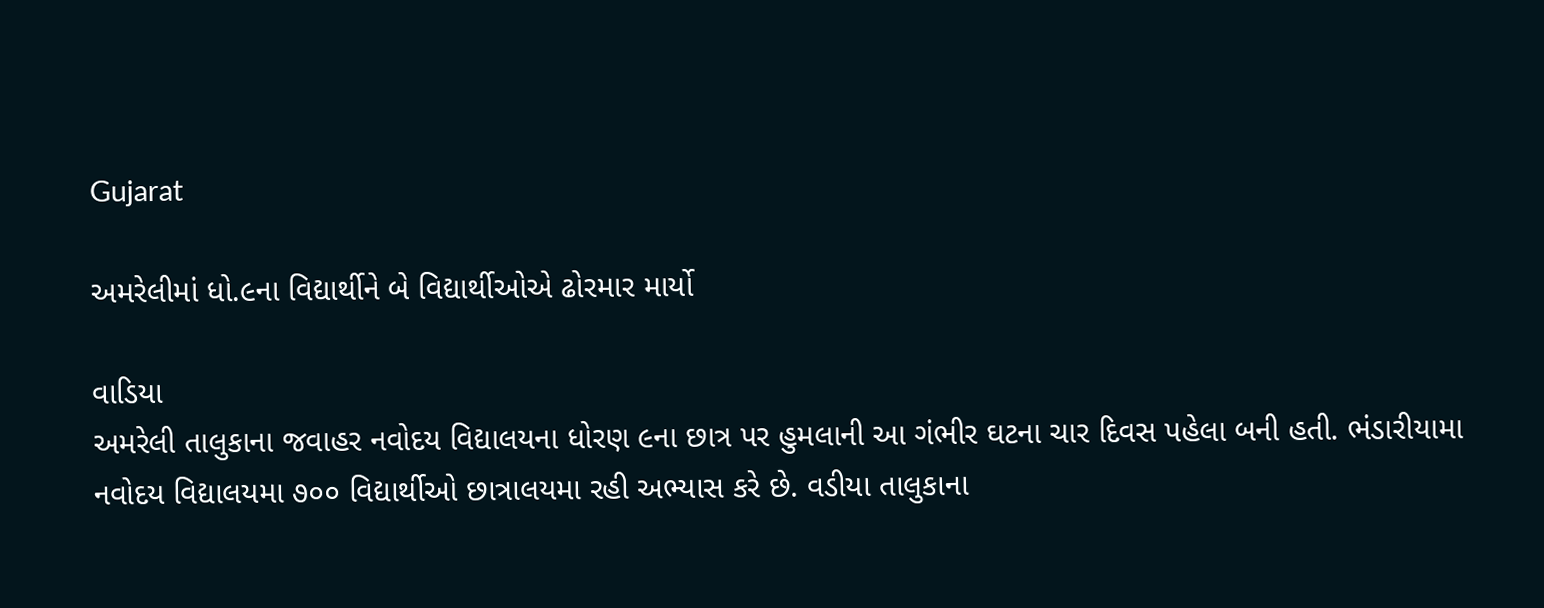Gujarat

અમરેલીમાં ધો.૯ના વિદ્યાર્થીને બે વિદ્યાર્થીઓએ ઢોરમાર માર્યો

વાડિયા
અમરેલી તાલુકાના જવાહર નવોદય વિદ્યાલયના ધોરણ ૯ના છાત્ર પર હુમલાની આ ગંભીર ઘટના ચાર દિવસ પહેલા બની હતી. ભંડારીયામા નવોદય વિદ્યાલયમા ૭૦૦ વિદ્યાર્થીઓ છાત્રાલયમા રહી અભ્યાસ કરે છે. વડીયા તાલુકાના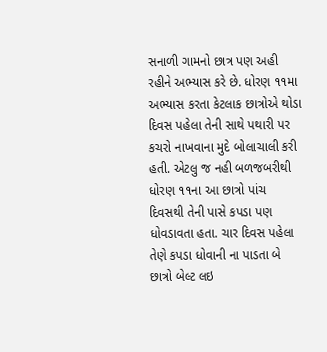સનાળી ગામનો છાત્ર પણ અહી રહીને અભ્યાસ કરે છે. ધોરણ ૧૧મા અભ્યાસ કરતા કેટલાક છાત્રોએ થોડા દિવસ પહેલા તેની સાથે પથારી પર કચરો નાખવાના મુદે બોલાચાલી કરી હતી. એટલુ જ નહી બળજબરીથી ધોરણ ૧૧ના આ છાત્રો પાંચ દિવસથી તેની પાસે કપડા પણ ધોવડાવતા હતા. ચાર દિવસ પહેલા તેણે કપડા ધોવાની ના પાડતા બે છાત્રો બેલ્ટ લઇ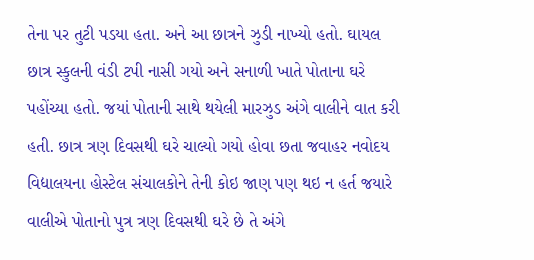તેના પર તુટી પડયા હતા. અને આ છાત્રને ઝુડી નાખ્યો હતો. ઘાયલ છાત્ર સ્કુલની વંડી ટપી નાસી ગયો અને સનાળી ખાતે પોતાના ઘરે પહોંચ્યા હતો. જયાં પોતાની સાથે થયેલી મારઝુડ અંગે વાલીને વાત કરી હતી. છાત્ર ત્રણ દિવસથી ઘરે ચાલ્યો ગયો હોવા છતા જવાહર નવોદય વિદ્યાલયના હોસ્ટેલ સંચાલકોને તેની કોઇ જાણ પણ થઇ ન હર્ત જયારે વાલીએ પોતાનો પુત્ર ત્રણ દિવસથી ઘરે છે તે અંગે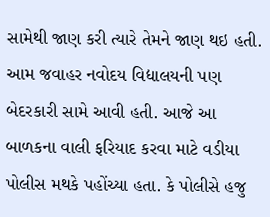સામેથી જાણ કરી ત્યારે તેમને જાણ થઇ હતી. આમ જવાહર નવોદય વિદ્યાલયની પણ બેદરકારી સામે આવી હતી. આજે આ બાળકના વાલી ફરિયાદ કરવા માટે વડીયા પોલીસ મથકે પહોંચ્યા હતા. કે પોલીસે હજુ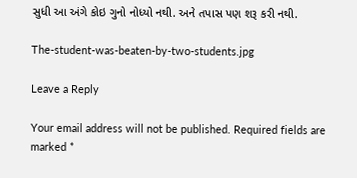સુધી આ અંગે કોઇ ગુનો નોધ્યો નથી. અને તપાસ પણ શરૂ કરી નથી.

The-student-was-beaten-by-two-students.jpg

Leave a Reply

Your email address will not be published. Required fields are marked *